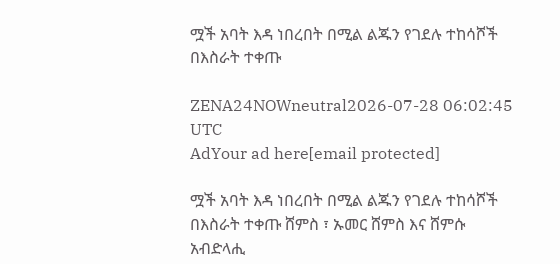ሟች አባት እዳ ነበረበት በሚል ልጁን የገደሉ ተከሳሾች በእስራት ተቀጡ

ZENA24NOWneutral2026-07-28 06:02:45 UTC
AdYour ad here[email protected]

ሟች አባት እዳ ነበረበት በሚል ልጁን የገደሉ ተከሳሾች በእስራት ተቀጡ ሸምስ ፣ ኡመር ሸምስ እና ሸምሱ አብድላሒ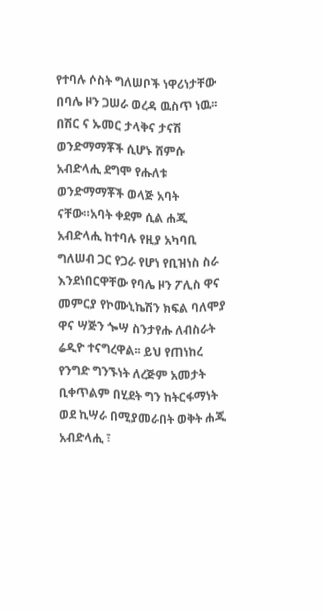የተባሉ ሶስት ግለሠቦች ነዋሪነታቸው በባሌ ዞን ጋሠራ ወረዳ ዉስጥ ነዉ፡፡በሽር ና ኡመር ታላቅና ታናሽ ወንድማማቾች ሲሆኑ ሸምሱ አብድላሒ ደግሞ የሑለቱ ወንድማማቾች ወላጅ አባት ናቸው።አባት ቀደም ሲል ሐጂ አብድላሒ ከተባሉ የዚያ አካባቢ ግለሠብ ጋር የጋራ የሆነ የቢዝነስ ስራ እንደነበርዋቸው የባሌ ዞን ፖሊስ ዋና መምርያ የኮሙኒኬሽን ክፍል ባለሞያ ዋና ሣጅን ጐሣ ስንታየሑ ለብስራት ሬዲዮ ተናግረዋል፡፡ ይህ የጠነከረ የንግድ ግንኙነት ለረጅም አመታት ቢቀጥልም በሂደት ግን ከትርፋማነት ወደ ኪሣራ በሚያመራበት ወቅት ሐጂ አብድላሒ ፣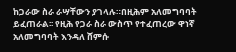ከጋራው ስራ ራሣቸውን ያገላሉ።በዚሕም አለመግባባት ይፈጠራል፡፡ የዚሕ የጋራ ስራ ውስጥ የተፈጠረው ዋነኛ አለመግባባት እንዳለ ሸምሱ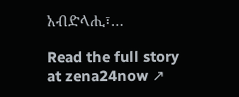አብድላሒ፣…

Read the full story at zena24now ↗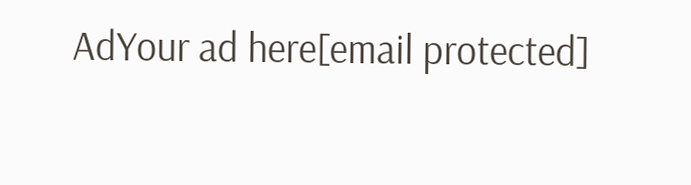AdYour ad here[email protected]